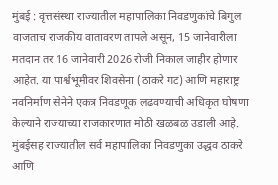मुंबई : वृत्तसंस्था राज्यातील महापालिका निवडणुकांचे बिगुल वाजताच राजकीय वातावरण तापले असून, 15 जानेवारीला मतदान तर 16 जानेवारी 2026 रोजी निकाल जाहीर होणार आहेत. या पार्श्वभूमीवर शिवसेना (ठाकरे गट) आणि महाराष्ट्र नवनिर्माण सेनेने एकत्र निवडणूक लढवण्याची अधिकृत घोषणा केल्याने राज्याच्या राजकारणात मोठी खळबळ उडाली आहे. मुंबईसह राज्यातील सर्व महापालिका निवडणुका उद्धव ठाकरे आणि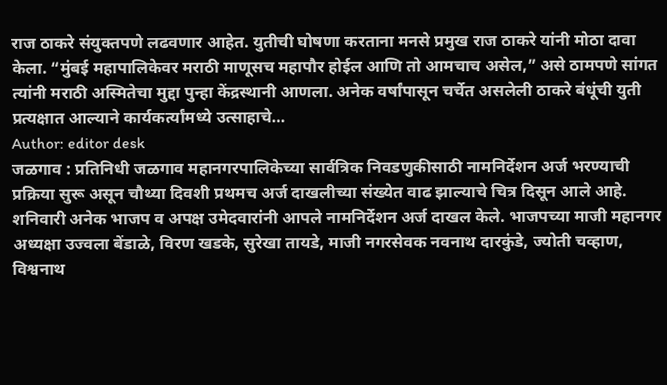राज ठाकरे संयुक्तपणे लढवणार आहेत. युतीची घोषणा करताना मनसे प्रमुख राज ठाकरे यांनी मोठा दावा केला. “मुंबई महापालिकेवर मराठी माणूसच महापौर होईल आणि तो आमचाच असेल,” असे ठामपणे सांगत त्यांनी मराठी अस्मितेचा मुद्दा पुन्हा केंद्रस्थानी आणला. अनेक वर्षांपासून चर्चेत असलेली ठाकरे बंधूंची युती प्रत्यक्षात आल्याने कार्यकर्त्यांमध्ये उत्साहाचे…
Author: editor desk
जळगाव : प्रतिनिधी जळगाव महानगरपालिकेच्या सार्वत्रिक निवडणुकीसाठी नामनिर्देशन अर्ज भरण्याची प्रक्रिया सुरू असून चौथ्या दिवशी प्रथमच अर्ज दाखलीच्या संख्येत वाढ झाल्याचे चित्र दिसून आले आहे. शनिवारी अनेक भाजप व अपक्ष उमेदवारांनी आपले नामनिर्देशन अर्ज दाखल केले. भाजपच्या माजी महानगर अध्यक्षा उज्वला बेंडाळे, विरण खडके, सुरेखा तायडे, माजी नगरसेवक नवनाथ दारकुंडे, ज्योती चव्हाण, विश्वनाथ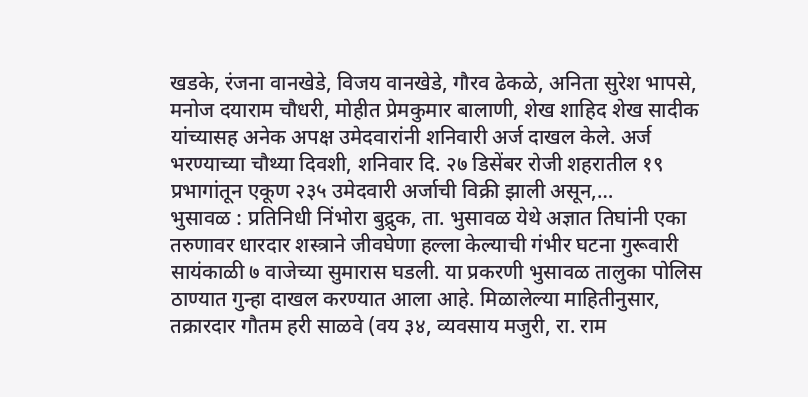खडके, रंजना वानखेडे, विजय वानखेडे, गौरव ढेकळे, अनिता सुरेश भापसे, मनोज दयाराम चौधरी, मोहीत प्रेमकुमार बालाणी, शेख शाहिद शेख सादीक यांच्यासह अनेक अपक्ष उमेदवारांनी शनिवारी अर्ज दाखल केले. अर्ज भरण्याच्या चौथ्या दिवशी, शनिवार दि. २७ डिसेंबर रोजी शहरातील १९ प्रभागांतून एकूण २३५ उमेदवारी अर्जाची विक्री झाली असून,…
भुसावळ : प्रतिनिधी निंभोरा बुद्रुक, ता. भुसावळ येथे अज्ञात तिघांनी एका तरुणावर धारदार शस्त्राने जीवघेणा हल्ला केल्याची गंभीर घटना गुरूवारी सायंकाळी ७ वाजेच्या सुमारास घडली. या प्रकरणी भुसावळ तालुका पोलिस ठाण्यात गुन्हा दाखल करण्यात आला आहे. मिळालेल्या माहितीनुसार, तक्रारदार गौतम हरी साळवे (वय ३४, व्यवसाय मजुरी, रा. राम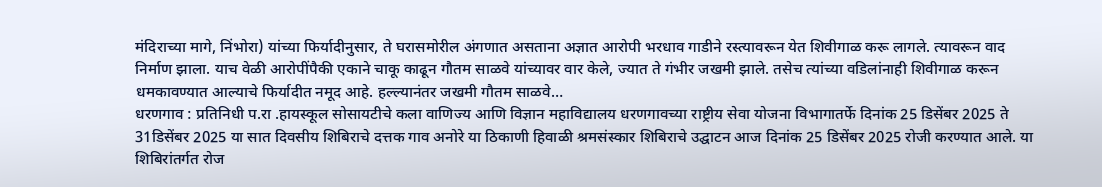मंदिराच्या मागे, निंभोरा) यांच्या फिर्यादीनुसार, ते घरासमोरील अंगणात असताना अज्ञात आरोपी भरधाव गाडीने रस्त्यावरून येत शिवीगाळ करू लागले. त्यावरून वाद निर्माण झाला. याच वेळी आरोपींपैकी एकाने चाकू काढून गौतम साळवे यांच्यावर वार केले, ज्यात ते गंभीर जखमी झाले. तसेच त्यांच्या वडिलांनाही शिवीगाळ करून धमकावण्यात आल्याचे फिर्यादीत नमूद आहे. हल्ल्यानंतर जखमी गौतम साळवे…
धरणगाव : प्रतिनिधी प.रा .हायस्कूल सोसायटीचे कला वाणिज्य आणि विज्ञान महाविद्यालय धरणगावच्या राष्ट्रीय सेवा योजना विभागातर्फे दिनांक 25 डिसेंबर 2025 ते 31डिसेंबर 2025 या सात दिवसीय शिबिराचे दत्तक गाव अनोरे या ठिकाणी हिवाळी श्रमसंस्कार शिबिराचे उद्घाटन आज दिनांक 25 डिसेंबर 2025 रोजी करण्यात आले. या शिबिरांतर्गत रोज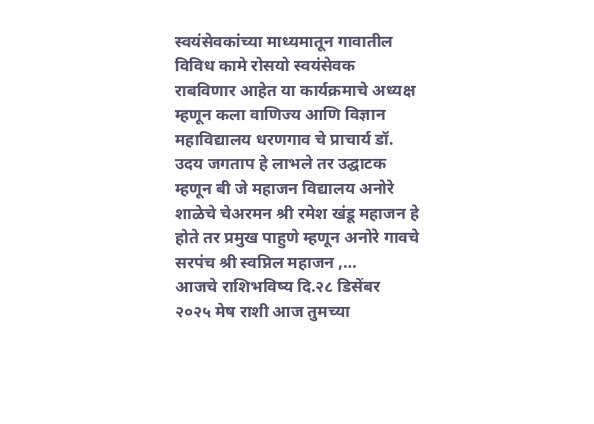स्वयंसेवकांच्या माध्यमातून गावातील विविध कामे रोसयो स्वयंसेवक राबविणार आहेत या कार्यक्रमाचे अध्यक्ष म्हणून कला वाणिज्य आणि विज्ञान महाविद्यालय धरणगाव चे प्राचार्य डॉ. उदय जगताप हे लाभले तर उद्घाटक म्हणून बी जे महाजन विद्यालय अनोरे शाळेचे चेअरमन श्री रमेश खंडू महाजन हे होते तर प्रमुख पाहुणे म्हणून अनोरे गावचे सरपंच श्री स्वप्निल महाजन ,…
आजचे राशिभविष्य दि.२८ डिसेंबर २०२५ मेष राशी आज तुमच्या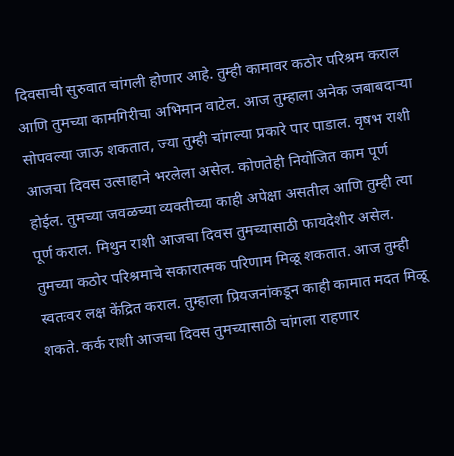दिवसाची सुरुवात चांगली होणार आहे. तुम्ही कामावर कठोर परिश्रम कराल आणि तुमच्या कामगिरीचा अभिमान वाटेल. आज तुम्हाला अनेक जबाबदाऱ्या सोपवल्या जाऊ शकतात, ज्या तुम्ही चांगल्या प्रकारे पार पाडाल. वृषभ राशी आजचा दिवस उत्साहाने भरलेला असेल. कोणतेही नियोजित काम पूर्ण होईल. तुमच्या जवळच्या व्यक्तीच्या काही अपेक्षा असतील आणि तुम्ही त्या पूर्ण कराल. मिथुन राशी आजचा दिवस तुमच्यासाठी फायदेशीर असेल. तुमच्या कठोर परिश्रमाचे सकारात्मक परिणाम मिळू शकतात. आज तुम्ही स्वतःवर लक्ष केंद्रित कराल. तुम्हाला प्रियजनांकडून काही कामात मदत मिळू शकते. कर्क राशी आजचा दिवस तुमच्यासाठी चांगला राहणार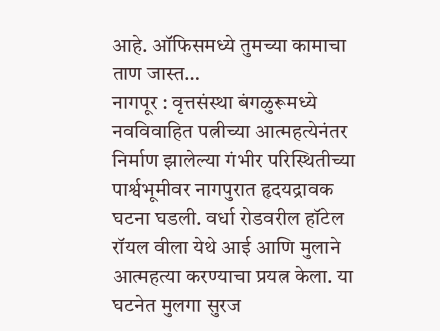आहे. ऑफिसमध्ये तुमच्या कामाचा ताण जास्त…
नागपूर : वृत्तसंस्था बंगळुरूमध्ये नवविवाहित पत्नीच्या आत्महत्येनंतर निर्माण झालेल्या गंभीर परिस्थितीच्या पार्श्वभूमीवर नागपुरात हृदयद्रावक घटना घडली. वर्धा रोडवरील हॉटेल रॉयल वीला येथे आई आणि मुलाने आत्महत्या करण्याचा प्रयत्न केला. या घटनेत मुलगा सुरज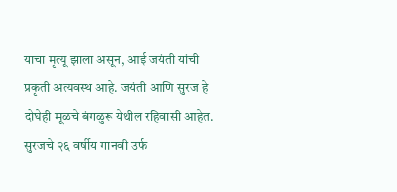याचा मृत्यू झाला असून, आई जयंती यांची प्रकृती अत्यवस्थ आहे. जयंती आणि सुरज हे दोघेही मूळचे बंगळुरू येथील रहिवासी आहेत. सुरजचे २६ वर्षीय गानवी उर्फ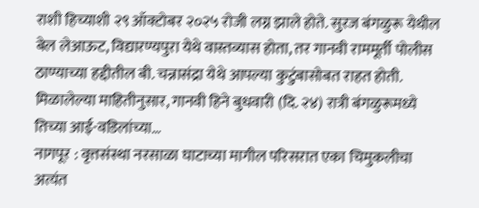राशी हिच्याशी २९ ऑक्टोबर २०२५ रोजी लग्न झाले होते. सुरज बंगळुरू येथील बेल लेआऊट, विद्यारण्यपुरा येथे वास्तव्यास होता, तर गानवी राममूर्ती पोलीस ठाण्याच्या हद्दीतील बी. चन्नासंद्रा येथे आपल्या कुटुंबासोबत राहत होती. मिळालेल्या माहितीनुसार, गानवी हिने बुधवारी (दि. २४) रात्री बंगळुरूमध्ये तिच्या आई-वडिलांच्या…
नागपूर : वृत्तसंस्था नरसाळा घाटाच्या मागील परिसरात एका चिमुकलीचा अत्यंत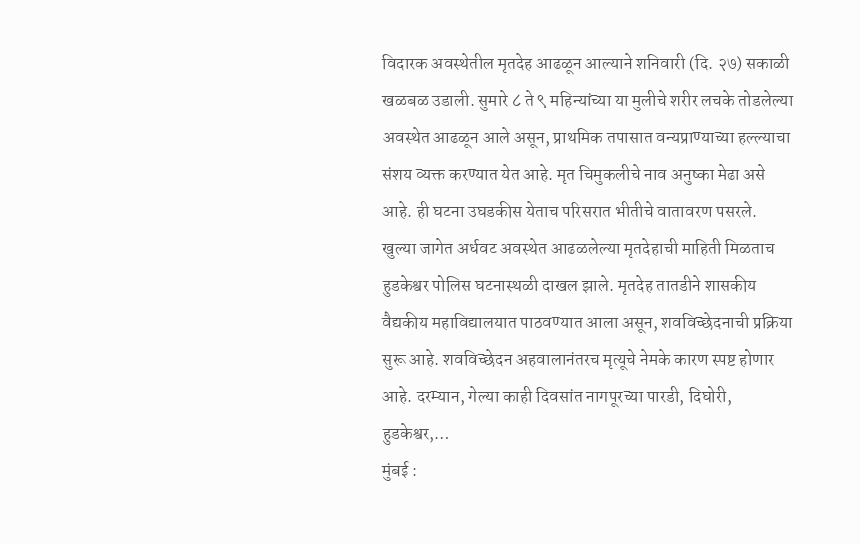विदारक अवस्थेतील मृतदेह आढळून आल्याने शनिवारी (दि. २७) सकाळी खळबळ उडाली. सुमारे ८ ते ९ महिन्यांच्या या मुलीचे शरीर लचके तोडलेल्या अवस्थेत आढळून आले असून, प्राथमिक तपासात वन्यप्राण्याच्या हल्ल्याचा संशय व्यक्त करण्यात येत आहे. मृत चिमुकलीचे नाव अनुष्का मेढा असे आहे. ही घटना उघडकीस येताच परिसरात भीतीचे वातावरण पसरले. खुल्या जागेत अर्धवट अवस्थेत आढळलेल्या मृतदेहाची माहिती मिळताच हुडकेश्वर पोलिस घटनास्थळी दाखल झाले. मृतदेह तातडीने शासकीय वैद्यकीय महाविद्यालयात पाठवण्यात आला असून, शवविच्छेदनाची प्रक्रिया सुरू आहे. शवविच्छेदन अहवालानंतरच मृत्यूचे नेमके कारण स्पष्ट होणार आहे. दरम्यान, गेल्या काही दिवसांत नागपूरच्या पारडी, दिघोरी, हुडकेश्वर,…
मुंबई :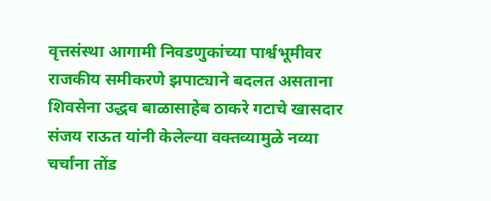वृत्तसंस्था आगामी निवडणुकांच्या पार्श्वभूमीवर राजकीय समीकरणे झपाट्याने बदलत असताना शिवसेना उद्धव बाळासाहेब ठाकरे गटाचे खासदार संजय राऊत यांनी केलेल्या वक्तव्यामुळे नव्या चर्चांना तोंड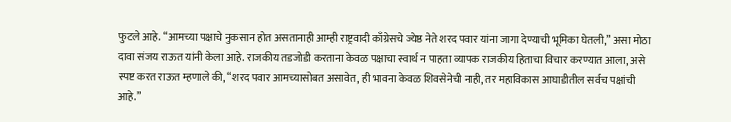फुटले आहे. “आमच्या पक्षाचे नुकसान होत असतानाही आम्ही राष्ट्रवादी काँग्रेसचे ज्येष्ठ नेते शरद पवार यांना जागा देण्याची भूमिका घेतली,” असा मोठा दावा संजय राऊत यांनी केला आहे. राजकीय तडजोडी करताना केवळ पक्षाचा स्वार्थ न पाहता व्यापक राजकीय हिताचा विचार करण्यात आला, असे स्पष्ट करत राऊत म्हणाले की, “शरद पवार आमच्यासोबत असावेत, ही भावना केवळ शिवसेनेची नाही, तर महाविकास आघाडीतील सर्वच पक्षांची आहे.”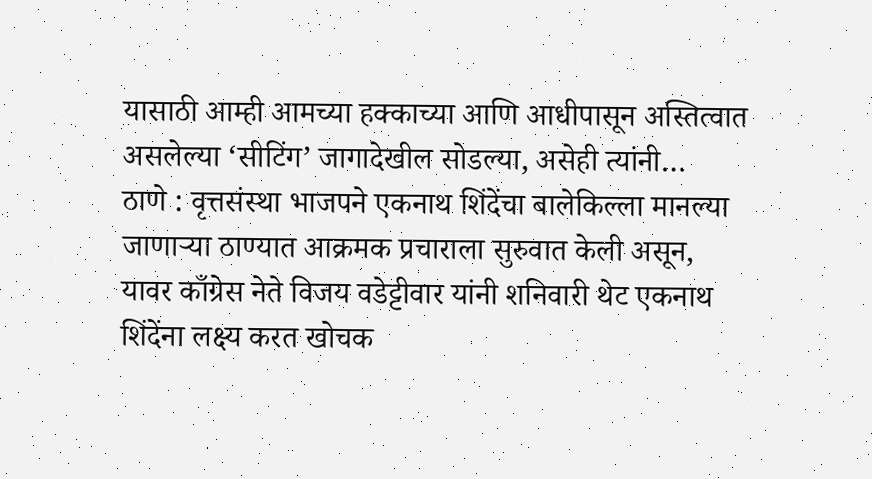यासाठी आम्ही आमच्या हक्काच्या आणि आधीपासून अस्तित्वात असलेल्या ‘सीटिंग’ जागादेखील सोडल्या, असेही त्यांनी…
ठाणे : वृत्तसंस्था भाजपने एकनाथ शिंदेंचा बालेकिल्ला मानल्या जाणाऱ्या ठाण्यात आक्रमक प्रचाराला सुरुवात केली असून, यावर काँग्रेस नेते विजय वडेट्टीवार यांनी शनिवारी थेट एकनाथ शिंदेंना लक्ष्य करत खोचक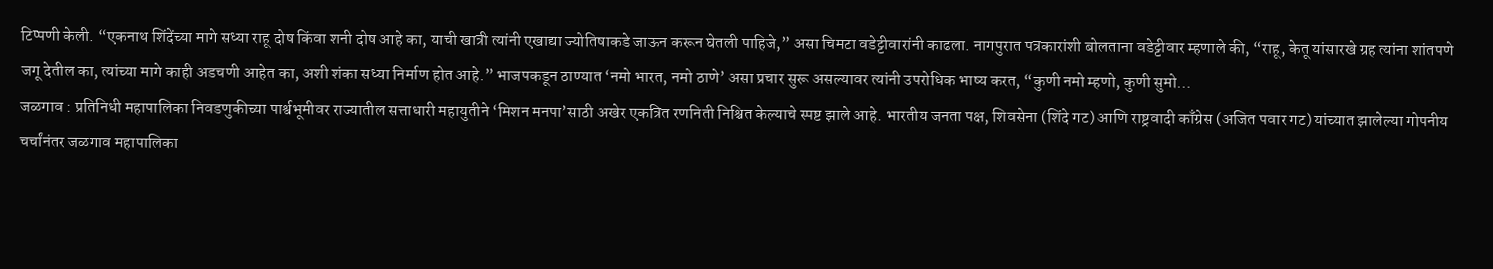टिप्पणी केली. “एकनाथ शिंदेंच्या मागे सध्या राहू दोष किंवा शनी दोष आहे का, याची खात्री त्यांनी एखाद्या ज्योतिषाकडे जाऊन करून घेतली पाहिजे,” असा चिमटा वडेट्टीवारांनी काढला. नागपुरात पत्रकारांशी बोलताना वडेट्टीवार म्हणाले की, “राहू, केतू यांसारखे ग्रह त्यांना शांतपणे जगू देतील का, त्यांच्या मागे काही अडचणी आहेत का, अशी शंका सध्या निर्माण होत आहे.” भाजपकडून ठाण्यात ‘नमो भारत, नमो ठाणे’ असा प्रचार सुरू असल्यावर त्यांनी उपरोधिक भाष्य करत, “कुणी नमो म्हणो, कुणी सुमो…
जळगाव : प्रतिनिधी महापालिका निवडणुकीच्या पार्श्वभूमीवर राज्यातील सत्ताधारी महायुतीने ‘मिशन मनपा’साठी अखेर एकत्रित रणनिती निश्चित केल्याचे स्पष्ट झाले आहे. भारतीय जनता पक्ष, शिवसेना (शिंदे गट) आणि राष्ट्रवादी काँग्रेस (अजित पवार गट) यांच्यात झालेल्या गोपनीय चर्चांनंतर जळगाव महापालिका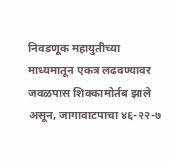निवडणूक महायुतीच्या माध्यमातून एकत्र लढवण्यावर जवळपास शिक्कामोर्तब झाले असून, जागावाटपाचा ४६-२२-७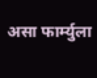असा फार्म्युला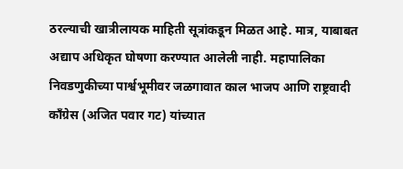ठरल्याची खात्रीलायक माहिती सूत्रांकडून मिळत आहे. मात्र, याबाबत अद्याप अधिकृत घोषणा करण्यात आलेली नाही. महापालिका निवडणुकीच्या पार्श्वभूमीवर जळगावात काल भाजप आणि राष्ट्रवादी काँग्रेस (अजित पवार गट) यांच्यात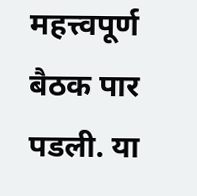महत्त्वपूर्ण बैठक पार पडली. या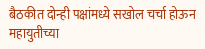बैठकीत दोन्ही पक्षांमध्ये सखोल चर्चा होऊन महायुतीच्या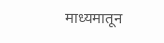माध्यमातून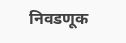निवडणूक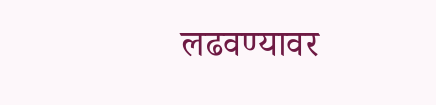लढवण्यावर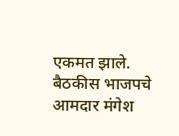एकमत झाले. बैठकीस भाजपचे आमदार मंगेश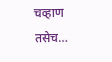चव्हाण तसेच…